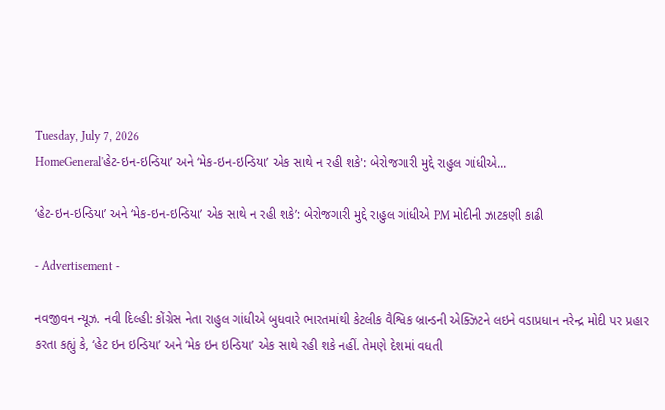Tuesday, July 7, 2026
HomeGeneral'હેટ-ઇન-ઇન્ડિયા’ અને ‘મેક-ઇન-ઇન્ડિયા’ એક સાથે ન રહી શકે': બેરોજગારી મુદ્દે રાહુલ ગાંધીએ...

‘હેટ-ઇન-ઇન્ડિયા’ અને ‘મેક-ઇન-ઇન્ડિયા’ એક સાથે ન રહી શકે’: બેરોજગારી મુદ્દે રાહુલ ગાંધીએ PM મોદીની ઝાટકણી કાઢી

- Advertisement -

નવજીવન ન્યૂઝ. નવી દિલ્હી: કોંગ્રેસ નેતા રાહુલ ગાંધીએ બુધવારે ભારતમાંથી કેટલીક વૈશ્વિક બ્રાન્ડની એક્ઝિટને લઇને વડાપ્રધાન નરેન્દ્ર મોદી પર પ્રહાર કરતા કહ્યું કે, ‘હેટ ઇન ઇન્ડિયા’ અને ‘મેક ઇન ઇન્ડિયા’ એક સાથે રહી શકે નહીં. તેમણે દેશમાં વધતી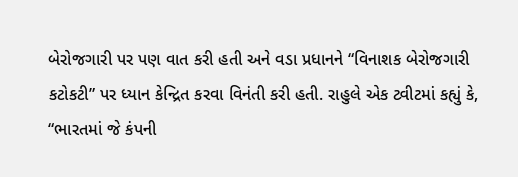બેરોજગારી પર પણ વાત કરી હતી અને વડા પ્રધાનને “વિનાશક બેરોજગારી કટોકટી” પર ધ્યાન કેન્દ્રિત કરવા વિનંતી કરી હતી. રાહુલે એક ટ્વીટમાં કહ્યું કે, “ભારતમાં જે કંપની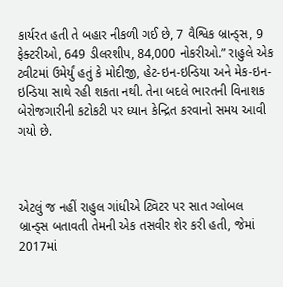કાર્યરત હતી તે બહાર નીકળી ગઈ છે, 7 વૈશ્વિક બ્રાન્ડ્સ, 9 ફેક્ટરીઓ, 649 ડીલરશીપ, 84,000 નોકરીઓ.” રાહુલે એક ટ્વીટમાં ઉમેર્યું હતું કે મોદીજી, હેટ-ઇન-ઇન્ડિયા અને મેક-ઇન-ઇન્ડિયા સાથે રહી શકતા નથી. તેના બદલે ભારતની વિનાશક બેરોજગારીની કટોકટી પર ધ્યાન કેન્દ્રિત કરવાનો સમય આવી ગયો છે.



એટલું જ નહીં રાહુલ ગાંધીએ ટ્વિટર પર સાત ગ્લોબલ બ્રાન્ડ્સ બતાવતી તેમની એક તસવીર શેર કરી હતી, જેમાં 2017માં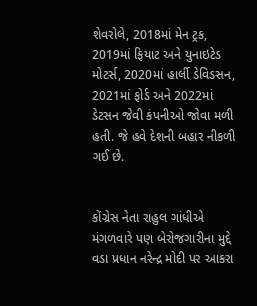શેવરોલે, 2018માં મેન ટ્રક, 2019માં ફિયાટ અને યુનાઇટેડ મોટર્સ, 2020માં હાર્લી ડેવિડસન, 2021માં ફોર્ડ અને 2022માં ડેટસન જેવી કંપનીઓ જોવા મળી હતી. જે હવે દેશની બહાર નીકળી ગઈ છે.


કોંગ્રેસ નેતા રાહુલ ગાંધીએ મંગળવારે પણ બેરોજગારીના મુદ્દે વડા પ્રધાન નરેન્દ્ર મોદી પર આકરા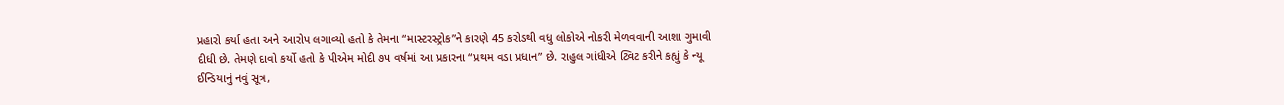પ્રહારો કર્યા હતા અને આરોપ લગાવ્યો હતો કે તેમના “માસ્ટરસ્ટ્રોક”ને કારણે 45 કરોડથી વધુ લોકોએ નોકરી મેળવવાની આશા ગુમાવી દીધી છે. તેમણે દાવો કર્યો હતો કે પીએમ મોદી ૭૫ વર્ષમાં આ પ્રકારના “પ્રથમ વડા પ્રધાન” છે. રાહુલ ગાંધીએ ટ્વિટ કરીને કહ્યું કે ન્યૂ ઈન્ડિયાનું નવું સૂત્ર,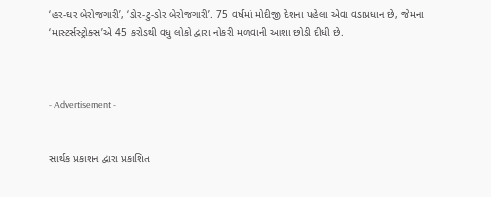‘હર-ઘર બેરોજગારી’, ‘ડોર-ટુ-ડોર બેરોજગારી’. 75 વર્ષમાં મોદીજી દેશના પહેલા એવા વડાપ્રધાન છે, જેમના ‘માસ્ટર્સસ્ટ્રોક્સ’એ 45 કરોડથી વધુ લોકો દ્વારા નોકરી મળવાની આશા છોડી દીધી છે.



- Advertisement -


સાર્થક પ્રકાશન દ્વારા પ્રકાશિત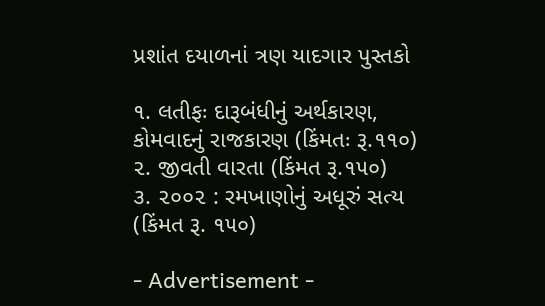પ્રશાંત દયાળનાં ત્રણ યાદગાર પુસ્તકો

૧. લતીફઃ દારૂબંધીનું અર્થકારણ, કોમવાદનું રાજકારણ (કિંમતઃ રૂ.૧૧૦)
૨. જીવતી વારતા (કિંમત રૂ.૧૫૦)
૩. ૨૦૦૨ : રમખાણોનું અધૂરું સત્ય (કિંમત રૂ. ૧૫૦)

- Advertisement -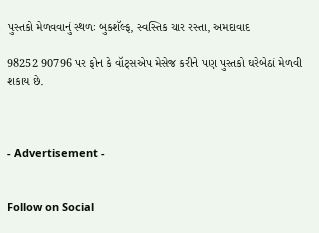પુસ્તકો મેળવવાનું સ્થળઃ બુકશૅલ્ફ, સ્વસ્તિક ચાર રસ્તા, અમદાવાદ

98252 90796 પર ફોન કે વૉટ્સએપ મેસેજ કરીને પણ પુસ્તકો ઘરેબેઠાં મેળવી શકાય છે.



- Advertisement -


Follow on Social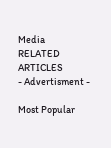Media
RELATED ARTICLES
- Advertisment -

Most Popular